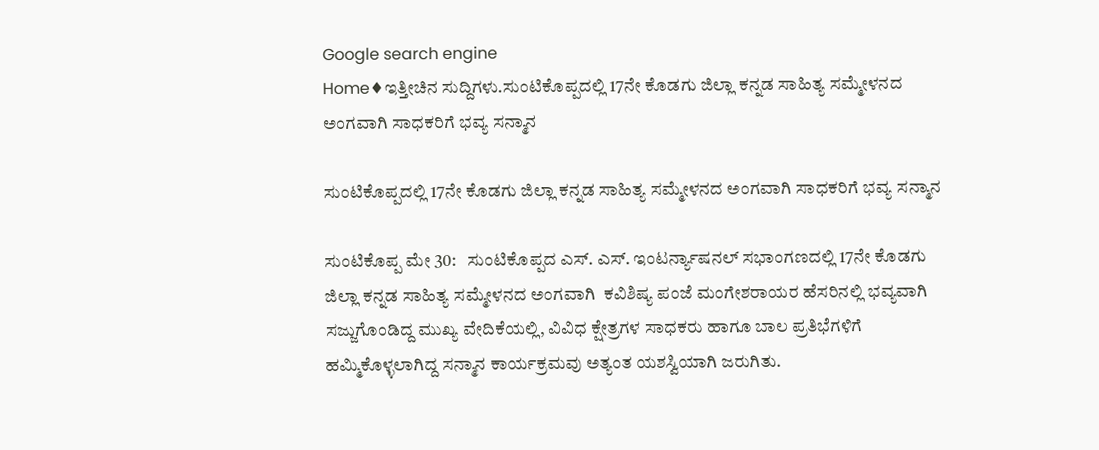Google search engine
Home♦ಇತ್ತೀಚಿನ ಸುದ್ದಿಗಳು.ಸುಂಟಿಕೊಪ್ಪದಲ್ಲಿ 17ನೇ ಕೊಡಗು ಜಿಲ್ಲಾ ಕನ್ನಡ ಸಾಹಿತ್ಯ ಸಮ್ಮೇಳನದ ಅಂಗವಾಗಿ ಸಾಧಕರಿಗೆ ಭವ್ಯ ಸನ್ಮಾನ

ಸುಂಟಿಕೊಪ್ಪದಲ್ಲಿ 17ನೇ ಕೊಡಗು ಜಿಲ್ಲಾ ಕನ್ನಡ ಸಾಹಿತ್ಯ ಸಮ್ಮೇಳನದ ಅಂಗವಾಗಿ ಸಾಧಕರಿಗೆ ಭವ್ಯ ಸನ್ಮಾನ

ಸುಂಟಿಕೊಪ್ಪ ಮೇ 30:   ಸುಂಟಿಕೊಪ್ಪದ ಎಸ್. ಎಸ್. ಇಂಟರ್ನ್ಯಾಷನಲ್ ಸಭಾಂಗಣದಲ್ಲಿ 17ನೇ ಕೊಡಗು ಜಿಲ್ಲಾ ಕನ್ನಡ ಸಾಹಿತ್ಯ ಸಮ್ಮೇಳನದ ಅಂಗವಾಗಿ  ಕವಿಶಿಷ್ಯ ಪಂಜೆ ಮಂಗೇಶರಾಯರ ಹೆಸರಿನಲ್ಲಿ ಭವ್ಯವಾಗಿ ಸಜ್ಜುಗೊಂಡಿದ್ದ ಮುಖ್ಯ ವೇದಿಕೆಯಲ್ಲಿ, ವಿವಿಧ ಕ್ಷೇತ್ರಗಳ ಸಾಧಕರು ಹಾಗೂ ಬಾಲ ಪ್ರತಿಭೆಗಳಿಗೆ ಹಮ್ಮಿಕೊಳ್ಳಲಾಗಿದ್ದ ಸನ್ಮಾನ ಕಾರ್ಯಕ್ರಮವು ಅತ್ಯಂತ ಯಶಸ್ವಿಯಾಗಿ ಜರುಗಿತು.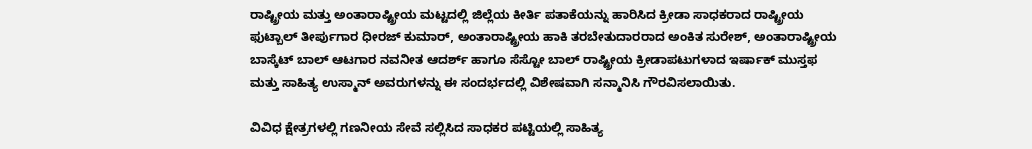ರಾಷ್ಟ್ರೀಯ ಮತ್ತು ಅಂತಾರಾಷ್ಟ್ರೀಯ ಮಟ್ಟದಲ್ಲಿ ಜಿಲ್ಲೆಯ ಕೀರ್ತಿ ಪತಾಕೆಯನ್ನು ಹಾರಿಸಿದ ಕ್ರೀಡಾ ಸಾಧಕರಾದ ರಾಷ್ಟ್ರೀಯ ಫುಟ್ಬಾಲ್ ತೀರ್ಪುಗಾರ ಧೀರಜ್ ಕುಮಾರ್, ಅಂತಾರಾಷ್ಟ್ರೀಯ ಹಾಕಿ ತರಬೇತುದಾರರಾದ ಅಂಕಿತ ಸುರೇಶ್‌, ಅಂತಾರಾಷ್ಟ್ರೀಯ ಬಾಸ್ಕೆಟ್ ಬಾಲ್ ಆಟಗಾರ ನವನೀತ ಆದರ್ಶ್ ಹಾಗೂ ಸೆಸ್ಟೋ ಬಾಲ್ ರಾಷ್ಟ್ರೀಯ ಕ್ರೀಡಾಪಟುಗಳಾದ ಇರ್ಷಾಕ್ ಮುಸ್ತಫ ಮತ್ತು ಸಾಹಿತ್ಯ ಉಸ್ಮಾನ್ ಅವರುಗಳನ್ನು ಈ ಸಂದರ್ಭದಲ್ಲಿ ವಿಶೇಷವಾಗಿ ಸನ್ಮಾನಿಸಿ ಗೌರವಿಸಲಾಯಿತು.

ವಿವಿಧ ಕ್ಷೇತ್ರಗಳಲ್ಲಿ ಗಣನೀಯ ಸೇವೆ ಸಲ್ಲಿಸಿದ ಸಾಧಕರ ಪಟ್ಟಿಯಲ್ಲಿ ಸಾಹಿತ್ಯ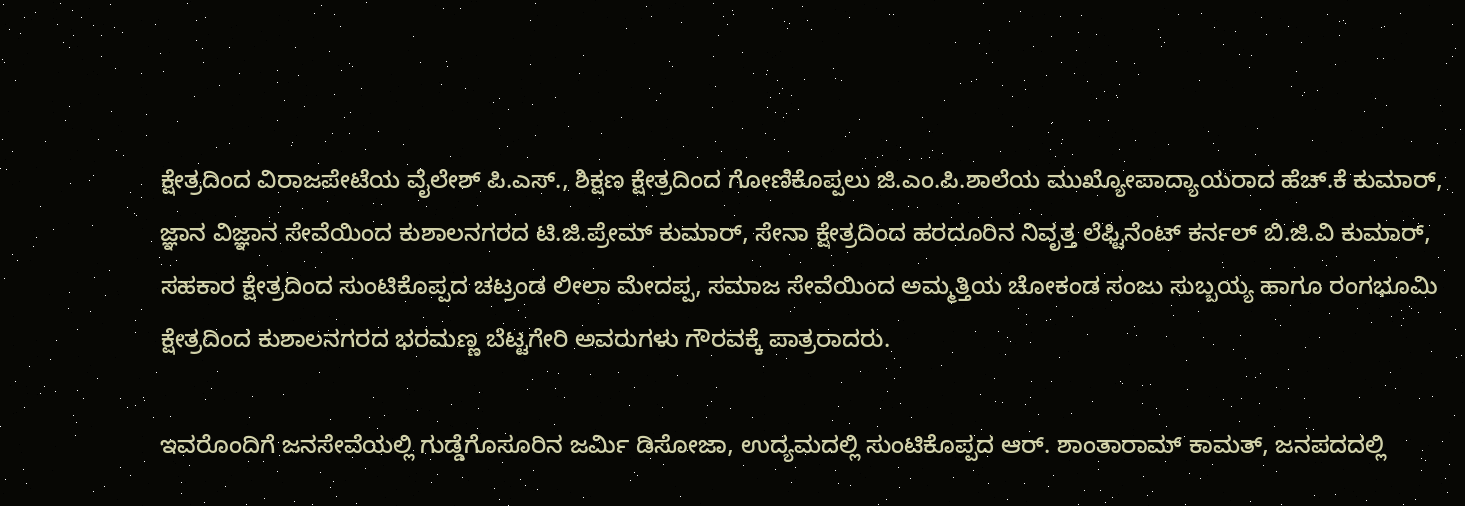ಕ್ಷೇತ್ರದಿಂದ ವಿರಾಜಪೇಟೆಯ ವೈಲೇಶ್‌ ಪಿ.ಎಸ್., ಶಿಕ್ಷಣ ಕ್ಷೇತ್ರದಿಂದ ಗೋಣಿಕೊಪ್ಪಲು ಜಿ.ಎಂ.ಪಿ.ಶಾಲೆಯ ಮುಖ್ಯೋಪಾದ್ಯಾಯರಾದ ಹೆಚ್.ಕೆ ಕುಮಾರ್, ಜ್ಞಾನ ವಿಜ್ಞಾನ ಸೇವೆಯಿಂದ ಕುಶಾಲನಗರದ ಟಿ.ಜಿ.ಪ್ರೇಮ್ ಕುಮಾ‌ರ್, ಸೇನಾ ಕ್ಷೇತ್ರದಿಂದ ಹರದೂರಿನ ನಿವೃತ್ತ ಲೆಫ್ಟಿನೆಂಟ್ ಕರ್ನಲ್ ಬಿ.ಜಿ.ವಿ ಕುಮಾರ್, ಸಹಕಾರ ಕ್ಷೇತ್ರದಿಂದ ಸುಂಟಿಕೊಪ್ಪದ ಚಟ್ರಂಡ ಲೀಲಾ ಮೇದಪ್ಪ, ಸಮಾಜ ಸೇವೆಯಿಂದ ಅಮ್ಮತ್ತಿಯ ಚೋಕಂಡ ಸಂಜು ಸುಬ್ಬಯ್ಯ ಹಾಗೂ ರಂಗಭೂಮಿ ಕ್ಷೇತ್ರದಿಂದ ಕುಶಾಲನಗರದ ಭರಮಣ್ಣ ಬೆಟ್ಟಗೇರಿ ಅವರುಗಳು ಗೌರವಕ್ಕೆ ಪಾತ್ರರಾದರು.

ಇವರೊಂದಿಗೆ ಜನಸೇವೆಯಲ್ಲಿ ಗುಡ್ಡೆಗೊಸೂರಿನ ಜರ್ಮಿ ಡಿಸೋಜಾ, ಉದ್ಯಮದಲ್ಲಿ ಸುಂಟಿಕೊಪ್ಪದ ಆರ್. ಶಾಂತಾರಾಮ್ ಕಾಮತ್, ಜನಪದದಲ್ಲಿ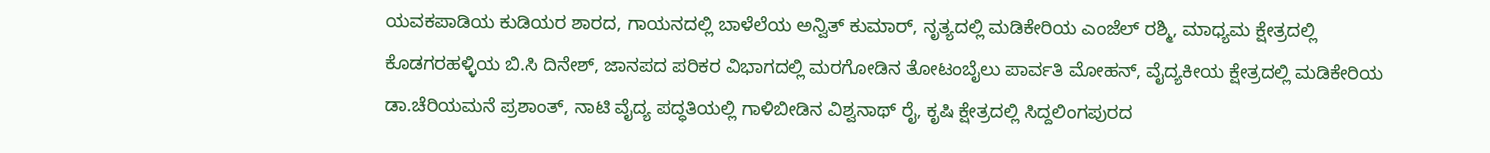ಯವಕಪಾಡಿಯ ಕುಡಿಯರ ಶಾರದ, ಗಾಯನದಲ್ಲಿ ಬಾಳೆಲೆಯ ಅನ್ವಿತ್ ಕುಮಾರ್, ನೃತ್ಯದಲ್ಲಿ ಮಡಿಕೇರಿಯ ಎಂಜೆಲ್ ರಶ್ಮಿ, ಮಾಧ್ಯಮ ಕ್ಷೇತ್ರದಲ್ಲಿ ಕೊಡಗರಹಳ್ಳಿಯ ಬಿ.ಸಿ ದಿನೇಶ್, ಜಾನಪದ ಪರಿಕರ ವಿಭಾಗದಲ್ಲಿ ಮರಗೋಡಿನ ತೋಟಂಬೈಲು ಪಾರ್ವತಿ ಮೋಹನ್, ವೈದ್ಯಕೀಯ ಕ್ಷೇತ್ರದಲ್ಲಿ ಮಡಿಕೇರಿಯ ಡಾ.ಚೆರಿಯಮನೆ ಪ್ರಶಾಂತ್, ನಾಟಿ ವೈದ್ಯ ಪದ್ಧತಿಯಲ್ಲಿ ಗಾಳಿಬೀಡಿನ ವಿಶ್ವನಾಥ್ ರೈ, ಕೃಷಿ ಕ್ಷೇತ್ರದಲ್ಲಿ ಸಿದ್ದಲಿಂಗಪುರದ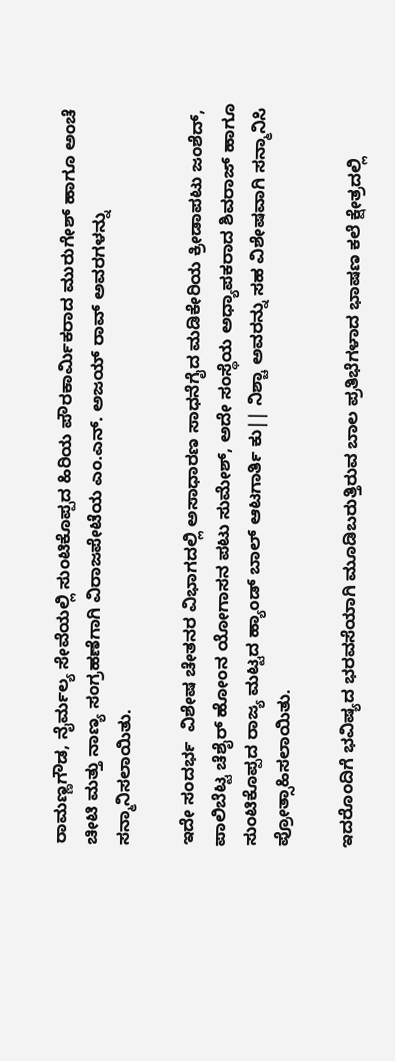ರಾಮಣ್ಣಗೌಡ, ನೈರ್ಮಲ್ಯ ಸೇವೆಯಲ್ಲಿ ಸುಂಟಿಕೊಪ್ಪದ ಹಿರಿಯ ಪೌರಕಾರ್ಮಿಕರಾದ ಮುರುಗೇಶ್ ಹಾಗೂ ಅಂಚೆ ಚೀಟಿ ಮತ್ತು ನಾಣ್ಯ ಸಂಗ್ರಹಣೆಗಾಗಿ ವಿರಾಜಪೇಟೆಯ ಎಂ.ಎನ್. ಅಜಯ್ ರಾವ್ ಅವರಗಳನ್ನು ಸನ್ಮಾನಿಸಲಾಯಿತು.

ಇದೇ ಸಂದರ್ಭ  ವಿಶೇಷ ಚೇತನರ ವಿಭಾಗದಲ್ಲಿ ಅಸಾಧಾರಣ ಸಾಧನೆಗೈದ ಮಡಿಕೇರಿಯ ಕ್ರೀಡಾಪಟು ಜಂಶೆದ್, ಪಾಲಿಬೆಟ್ಟ ಚೆಶೈರ್ ಹೋಂನ ಯೋಗಾಸನ ಪಟು ಸುಮೇಶ್, ಅದೇ ಸಂಸ್ಥೆಯ ಅಧ್ಯಾಪಕರಾದ ಶಿವರಾಜ್ ಹಾಗೂ ಸುಂಟಿಕೊಪ್ಪದ ರಾಜ್ಯ ಮಟ್ಟದ ಹ್ಯಾಂಡ್ ಬಾಲ್ ಆಟಗಾರ್ತಿ ಕು|| ನಿಶ್ಚಾ ಅವರನ್ನು ಸಹ ವಿಶೇಷವಾಗಿ ಸನ್ಮಾನಿಸಿ ಪ್ರೋತ್ಸಾಹಿಸಲಾಯಿತು.

ಇದರೊಂದಿಗೆ ಭವಿಷ್ಯದ ಭರವಸೆಯಾಗಿ ಮೂಡಿಬರುತ್ತಿರುವ ಬಾಲ ಪ್ರತಿಭೆಗಳಾದ ಭಾಷಣ ಕಲೆ ಕ್ಷೇತ್ರದಲ್ಲಿ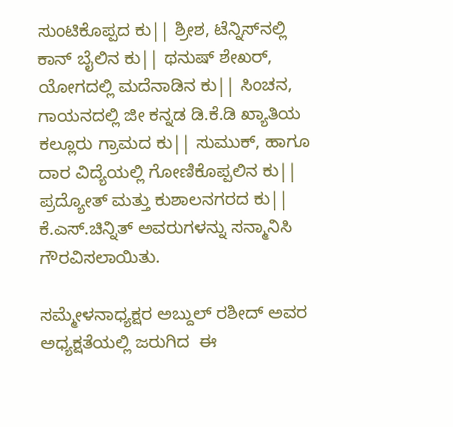ಸುಂಟಿಕೊಪ್ಪದ ಕು|| ಶ್ರೀಶ, ಟೆನ್ನಿಸ್‌ನಲ್ಲಿ ಕಾನ್ ಬೈಲಿನ ಕು|| ಥನುಷ್ ಶೇಖರ್‌, ಯೋಗದಲ್ಲಿ ಮದೆನಾಡಿನ ಕು|| ಸಿಂಚನ, ಗಾಯನದಲ್ಲಿ ಜೀ ಕನ್ನಡ ಡಿ.ಕೆ.ಡಿ ಖ್ಯಾತಿಯ ಕಲ್ಲೂರು ಗ್ರಾಮದ ಕು|| ಸುಮುಕ್, ಹಾಗೂ ದಾರ ವಿದ್ಯೆಯಲ್ಲಿ ಗೋಣಿಕೊಪ್ಪಲಿನ ಕು|| ಪ್ರದ್ಯೋತ್ ಮತ್ತು ಕುಶಾಲನಗರದ ಕು|| ಕೆ.ಎಸ್.ಚಿನ್ನಿತ್ ಅವರುಗಳನ್ನು ಸನ್ಮಾನಿಸಿ ಗೌರವಿಸಲಾಯಿತು.

ಸಮ್ಮೇಳನಾಧ್ಯಕ್ಷರ ಅಬ್ದುಲ್ ರಶೀದ್ ಅವರ ಅಧ್ಯಕ್ಷತೆಯಲ್ಲಿ ಜರುಗಿದ  ಈ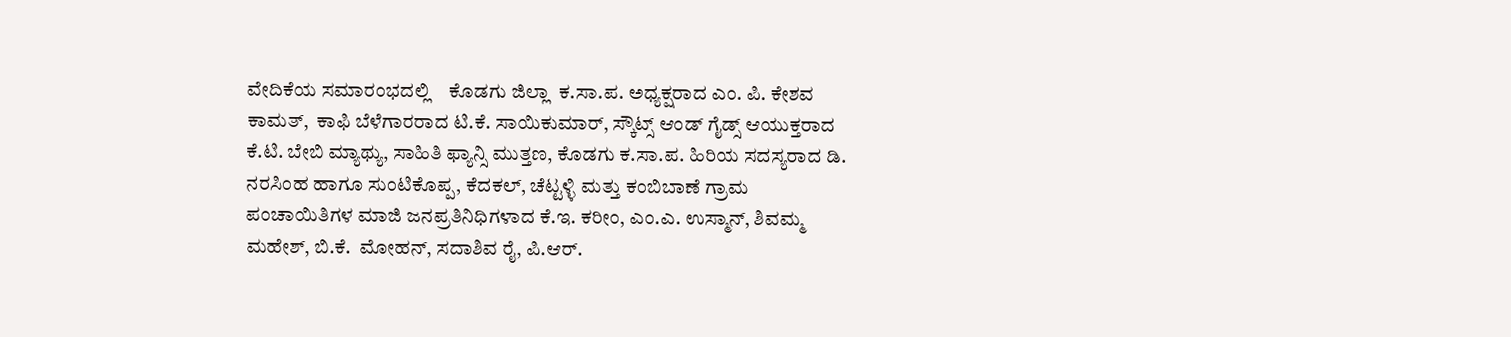ವೇದಿಕೆಯ ಸಮಾರಂಭದಲ್ಲಿ    ಕೊಡಗು ಜಿಲ್ಲಾ  ಕ.ಸಾ.ಪ. ಅಧ್ಯಕ್ಷರಾದ ಎಂ. ಪಿ. ಕೇಶವ ಕಾಮತ್,  ಕಾಫಿ ಬೆಳೆಗಾರರಾದ ಟಿ.ಕೆ. ಸಾಯಿಕುಮಾರ್, ಸ್ಕೌಟ್ಸ್ ಆಂಡ್ ಗೈಡ್ಸ್ ಆಯುಕ್ತರಾದ ಕೆ.ಟಿ. ಬೇಬಿ ಮ್ಯಾಥ್ಯು, ಸಾಹಿತಿ ಫ್ಯಾನ್ಸಿ ಮುತ್ತಣ, ಕೊಡಗು ಕ.ಸಾ.ಪ. ಹಿರಿಯ ಸದಸ್ಯರಾದ ಡಿ. ನರಸಿಂಹ ಹಾಗೂ ಸುಂಟಿಕೊಪ್ಪ, ಕೆದಕಲ್, ಚೆಟ್ಟಳ್ಳಿ ಮತ್ತು ಕಂಬಿಬಾಣೆ ಗ್ರಾಮ ಪಂಚಾಯಿತಿಗಳ ಮಾಜಿ ಜನಪ್ರತಿನಿಧಿಗಳಾದ ಕೆ.ಇ. ಕರೀಂ, ಎಂ.ಎ. ಉಸ್ಮಾನ್, ಶಿವಮ್ಮ ಮಹೇಶ್, ಬಿ.ಕೆ.  ಮೋಹನ್, ಸದಾಶಿವ ರೈ, ಪಿ.ಆರ್.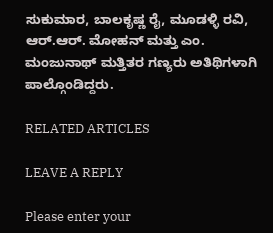ಸುಕುಮಾರ, ಬಾಲಕೃಷ್ಣ ರೈ, ಮೂಡಳ್ಳಿ ರವಿ, ಆರ್.ಆರ್. ಮೋಹನ್ ಮತ್ತು ಎಂ. ಮಂಜುನಾಥ್ ಮತ್ತಿತರ ಗಣ್ಯರು ಅತಿಥಿಗಳಾಗಿ   ಪಾಲ್ಗೊಂಡಿದ್ದರು.

RELATED ARTICLES

LEAVE A REPLY

Please enter your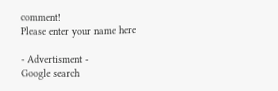comment!
Please enter your name here

- Advertisment -
Google search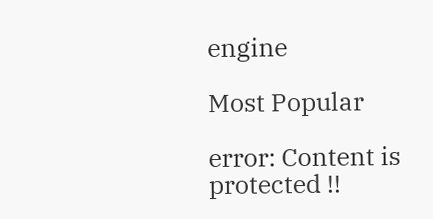engine

Most Popular

error: Content is protected !!